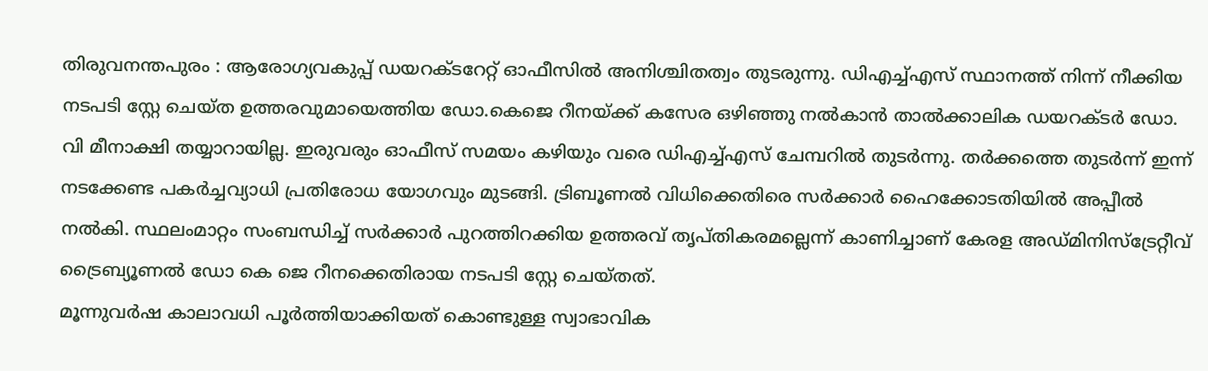തിരുവനന്തപുരം : ആരോഗ്യവകുപ്പ് ഡയറക്ടറേറ്റ് ഓഫീസിൽ അനിശ്ചിതത്വം തുടരുന്നു. ഡിഎച്ച്എസ് സ്ഥാനത്ത് നിന്ന് നീക്കിയ നടപടി സ്റ്റേ ചെയ്ത ഉത്തരവുമായെത്തിയ ഡോ.കെജെ റീനയ്ക്ക് കസേര ഒഴിഞ്ഞു നൽകാൻ താൽക്കാലിക ഡയറക്ടർ ഡോ. വി മീനാക്ഷി തയ്യാറായില്ല. ഇരുവരും ഓഫീസ് സമയം കഴിയും വരെ ഡിഎച്ച്എസ് ചേമ്പറിൽ തുടർന്നു. തർക്കത്തെ തുടർന്ന് ഇന്ന് നടക്കേണ്ട പകർച്ചവ്യാധി പ്രതിരോധ യോഗവും മുടങ്ങി. ട്രിബൂണൽ വിധിക്കെതിരെ സർക്കാർ ഹൈക്കോടതിയിൽ അപ്പീൽ നൽകി. സ്ഥലംമാറ്റം സംബന്ധിച്ച് സർക്കാർ പുറത്തിറക്കിയ ഉത്തരവ് തൃപ്തികരമല്ലെന്ന് കാണിച്ചാണ് കേരള അഡ്മിനിസ്ട്രേറ്റീവ് ട്രൈബ്യൂണൽ ഡോ കെ ജെ റീനക്കെതിരായ നടപടി സ്റ്റേ ചെയ്തത്.
മൂന്നുവർഷ കാലാവധി പൂർത്തിയാക്കിയത് കൊണ്ടുള്ള സ്വാഭാവിക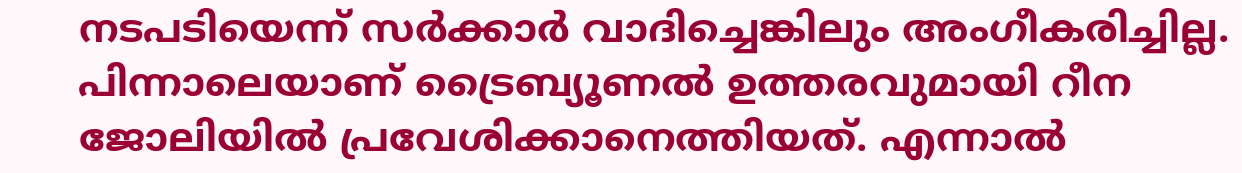നടപടിയെന്ന് സർക്കാർ വാദിച്ചെങ്കിലും അംഗീകരിച്ചില്ല. പിന്നാലെയാണ് ട്രൈബ്യൂണൽ ഉത്തരവുമായി റീന ജോലിയിൽ പ്രവേശിക്കാനെത്തിയത്. എന്നാൽ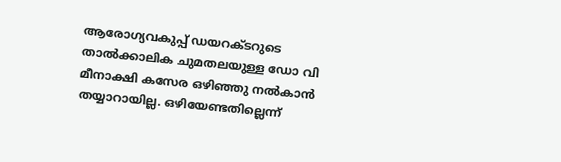ആരോഗ്യവകുപ്പ് ഡയറക്ടറുടെ താൽക്കാലിക ചുമതലയുള്ള ഡോ വി മീനാക്ഷി കസേര ഒഴിഞ്ഞു നൽകാൻ തയ്യാറായില്ല. ഒഴിയേണ്ടതില്ലെന്ന്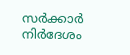സർക്കാർ നിർദേശം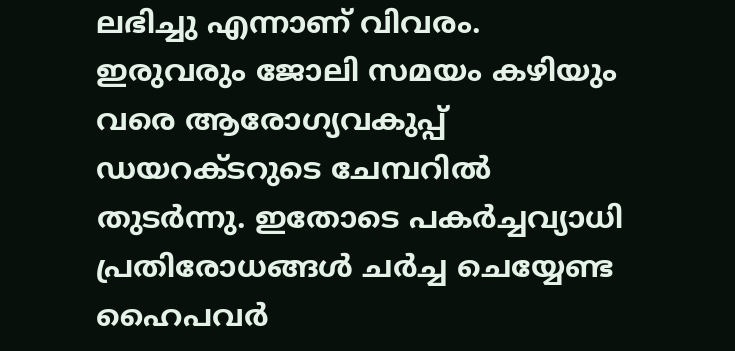ലഭിച്ചു എന്നാണ് വിവരം. ഇരുവരും ജോലി സമയം കഴിയും വരെ ആരോഗ്യവകുപ്പ് ഡയറക്ടറുടെ ചേമ്പറിൽ തുടർന്നു. ഇതോടെ പകർച്ചവ്യാധി പ്രതിരോധങ്ങൾ ചർച്ച ചെയ്യേണ്ട ഹൈപവർ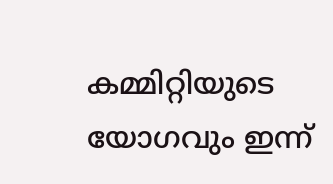കമ്മിറ്റിയുടെ യോഗവും ഇന്ന്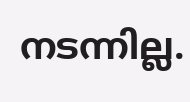നടന്നില്ല.